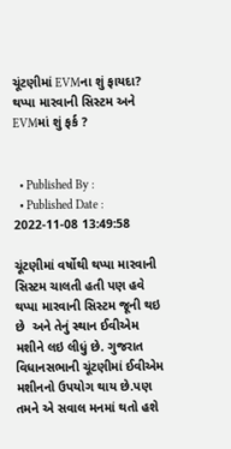ચૂંટણીમાં EVMના શું ફાયદા? થપ્પા મારવાની સિસ્ટમ અને EVMમાં શું ફર્ક ?


  • Published By :
  • Published Date : 2022-11-08 13:49:58

ચૂંટણીમાં વર્ષોથી થપ્પા મારવાની સિસ્ટમ ચાલતી હતી પણ હવે થપ્પા મારવાની સિસ્ટમ જૂની થઇ છે  અને તેનું સ્થાન ઈવીએમ મશીને લઇ લીધું છે. ગુજરાત વિધાનસભાની ચૂંટણીમાં ઈવીએમ મશીનનો ઉપયોગ થાય છે.પણ તમને એ સવાલ મનમાં થતો હશે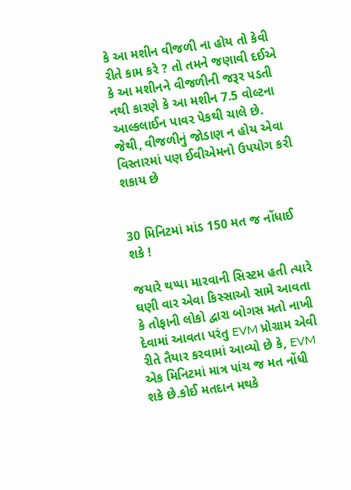કે આ મશીન વીજળી ના હોય તો કેવી રીતે કામ કરે ? તો તમને જણાવી દઈએ કે આ મશીનને વીજળીની જરૂર પડતી નથી કારણે કે આ મશીન 7.5 વોલ્ટના આલ્કલાઈન પાવર પેકથી ચાલે છે. જેથી, વીજળીનું જોડાણ ન હોય એવા વિસ્તારમાં પણ ઈવીએમનો ઉપયોગ કરી શકાય છે


30 મિનિટમાં માંડ 150 મત જ નોંધાઈ શકે !

જયારે થપ્પા મારવાની સિસ્ટમ હતી ત્યારે ઘણી વાર એવા કિસ્સાઓ સામે આવતા કે તોફાની લોકો દ્વારા બોગસ મતો નાખી દેવામાં આવતા પરંતુ EVM પ્રોગ્રામ એવી રીતે તૈયાર કરવામાં આવ્યો છે કે, EVM એક મિનિટમાં માત્ર પાંચ જ મત નોંધી શકે છે.કોઈ મતદાન મથકે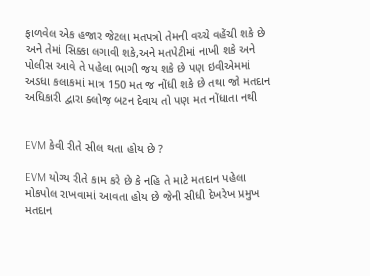ફાળવેલ એક હજાર જેટલા મતપત્રો તેમની વચ્ચે વહેંચી શકે છે અને તેમાં સિક્કા લગાવી શકે,અને મતપેટીમાં નાખી શકે અને પોલીસ આવે તે પહેલા ભાગી જય શકે છે પણ ઇવીએમમાં અડધા કલાકમાં માત્ર 150 મત જ નોંધી શકે છે તથા જો મતદાન અધિકારી દ્વારા ક્લોજ઼ બટન દેવાય તો પણ મત નોંધાતા નથી


EVM કેવી રીતે સીલ થતા હોય છે ?

EVM યોગ્ય રીતે કામ કરે છે કે નહિ તે માટે મતદાન પહેલા મોકપોલ રાખવામાં આવતા હોય છે જેની સીધી દેખરેખ પ્રમુખ મતદાન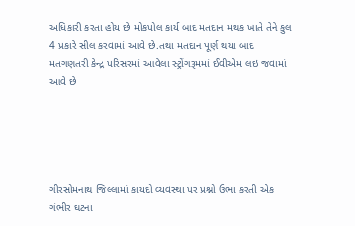અધિકારી કરતા હોય છે મોકપોલ કાર્ય બાદ મતદાન મથક ખાતે તેને કુલ 4 પ્રકારે સીલ કરવામાં આવે છે.તથા મતદાન પૂર્ણ થયા બાદ મતગણતરી કેન્દ્ર પરિસરમાં આવેલા સ્ટ્રોંગરૂમમાં ઈવીએમ લઇ જવામાં આવે છે





ગીરસોમનાથ જિલ્લામાં કાયદો વ્યવસ્થા પર પ્રશ્નો ઉભા કરતી એક ગંભીર ઘટના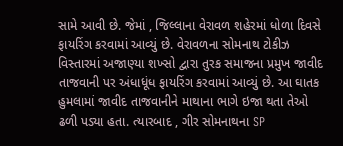સામે આવી છે. જેમાં , જિલ્લાના વેરાવળ શહેરમાં ધોળા દિવસે ફાયરિંગ કરવામાં આવ્યું છે. વેરાવળના સોમનાથ ટોકીઝ વિસ્તારમાં અજાણ્યા શખ્સો દ્વારા તુરક સમાજના પ્રમુખ જાવીદ તાજવાની પર અંધાધૂંધ ફાયરિંગ કરવામાં આવ્યું છે. આ ઘાતક હુમલામાં જાવીદ તાજવાનીને માથાના ભાગે ઇજા થતા તેઓ ઢળી પડ્યા હતા. ત્યારબાદ , ગીર સોમનાથના SP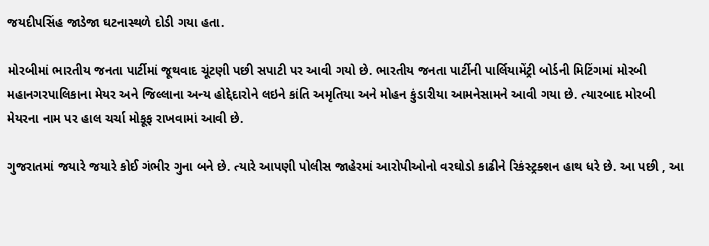જયદીપસિંહ જાડેજા ઘટનાસ્થળે દોડી ગયા હતા.

મોરબીમાં ભારતીય જનતા પાર્ટીમાં જૂથવાદ ચૂંટણી પછી સપાટી પર આવી ગયો છે. ભારતીય જનતા પાર્ટીની પાર્લિયામેંટ્રી બોર્ડની મિટિંગમાં મોરબી મહાનગરપાલિકાના મેયર અને જિલ્લાના અન્ય હોદ્દેદારોને લઇને કાંતિ અમૃતિયા અને મોહન કુંડારીયા આમનેસામને આવી ગયા છે. ત્યારબાદ મોરબી મેયરના નામ પર હાલ ચર્ચા મોકૂફ રાખવામાં આવી છે.

ગુજરાતમાં જયારે જયારે કોઈ ગંભીર ગુના બને છે. ત્યારે આપણી પોલીસ જાહેરમાં આરોપીઓનો વરઘોડો કાઢીને રિકંસ્ટ્રક્શન હાથ ધરે છે. આ પછી , આ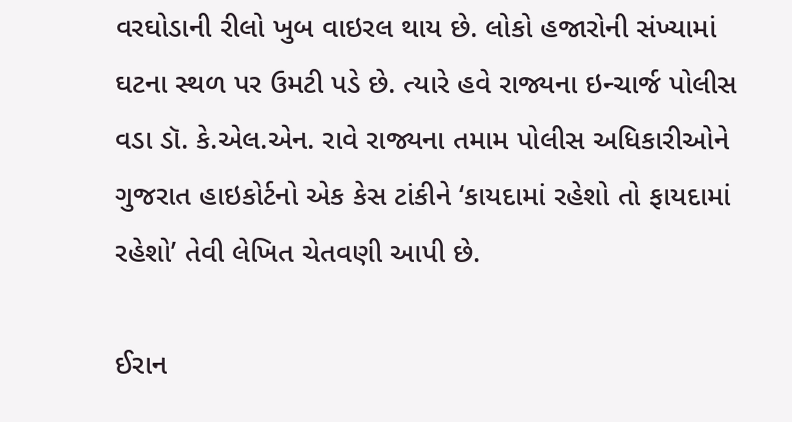વરઘોડાની રીલો ખુબ વાઇરલ થાય છે. લોકો હજારોની સંખ્યામાં ઘટના સ્થળ પર ઉમટી પડે છે. ત્યારે હવે રાજ્યના ઇન્ચાર્જ પોલીસ વડા ડૉ. કે.એલ.એન. રાવે રાજ્યના તમામ પોલીસ અધિકારીઓને ગુજરાત હાઇકોર્ટનો એક કેસ ટાંકીને ‘કાયદામાં રહેશો તો ફાયદામાં રહેશો’ તેવી લેખિત ચેતવણી આપી છે.

ઈરાન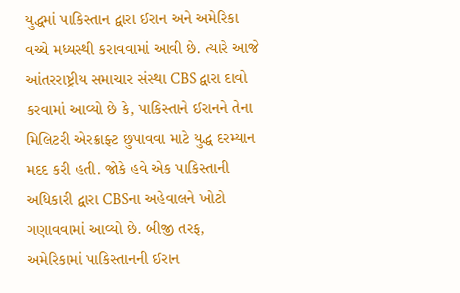યુદ્ધમાં પાકિસ્તાન દ્વારા ઈરાન અને અમેરિકા વચ્ચે મધ્યસ્થી કરાવવામાં આવી છે. ત્યારે આજે આંતરરાષ્ટ્રીય સમાચાર સંસ્થા CBS દ્વારા દાવો કરવામાં આવ્યો છે કે, પાકિસ્તાને ઈરાનને તેના મિલિટરી એરક્રાફ્ટ છુપાવવા માટે યુદ્ધ દરમ્યાન મદદ કરી હતી. જોકે હવે એક પાકિસ્તાની અધિકારી દ્વારા CBSના અહેવાલને ખોટો ગણાવવામાં આવ્યો છે. બીજી તરફ, અમેરિકામાં પાકિસ્તાનની ઈરાન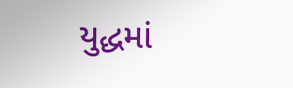યુદ્ધમાં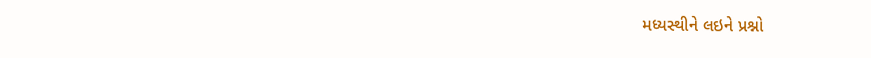મધ્યસ્થીને લઇને પ્રશ્નો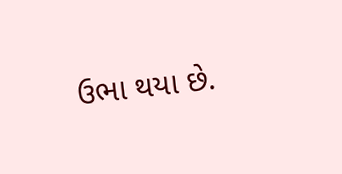ઉભા થયા છે.